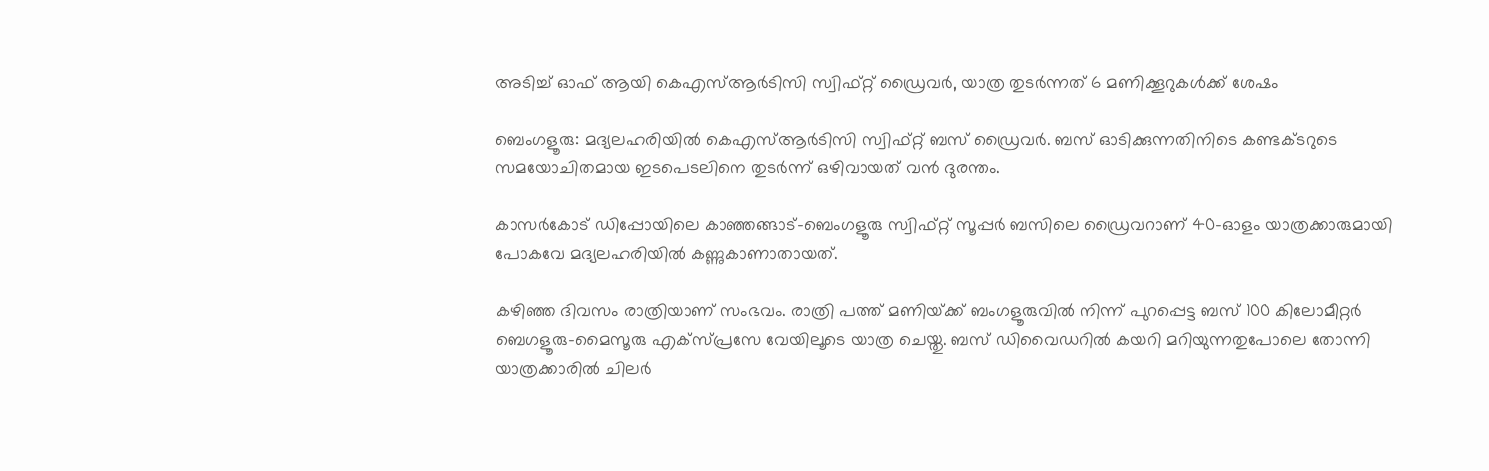അടിച്ച് ഓഫ്‌ ആയി കെഎസ്ആർടിസി സ്വിഫ്റ്റ് ഡ്രൈവർ, യാത്ര തുടർന്നത് 6 മണിക്കൂറുകൾക്ക് ശേഷം

ബെംഗളൂരു: മദ്യലഹരിയില്‍ കെഎസ്‌ആര്‍ടിസി സ്വിഫ്റ്റ് ബസ് ഡ്രൈവര്‍. ബസ് ഓടിക്കുന്നതിനിടെ കണ്ടക്ടറുടെ സമയോചിതമായ ഇടപെടലിനെ തുടര്‍ന്ന് ഒഴിവായത് വന്‍ ദുരന്തം.

കാസര്‍കോട് ഡിപ്പോയിലെ കാഞ്ഞങ്ങാട്-ബെംഗളൂരു സ്വിഫ്റ്റ് സൂപ്പര്‍ ബസിലെ ഡ്രൈവറാണ് 40-ഓളം യാത്രക്കാരുമായി പോകവേ മദ്യലഹരിയില്‍ കണ്ണുകാണാതായത്.

കഴിഞ്ഞ ദിവസം രാത്രിയാണ് സംഭവം. രാത്രി പത്ത് മണിയ്‌ക്ക് ബംഗളൂരുവില്‍ നിന്ന് പുറപ്പെട്ട ബസ് 100 കിലോമീറ്റര്‍ ബെഗളൂരു-മൈസൂരു എക്‌സ്പ്രസേ വേയിലൂടെ യാത്ര ചെയ്തു. ബസ് ഡിവൈഡറില്‍ കയറി മറിയുന്നതുപോലെ തോന്നി യാത്രക്കാരില്‍ ചിലര്‍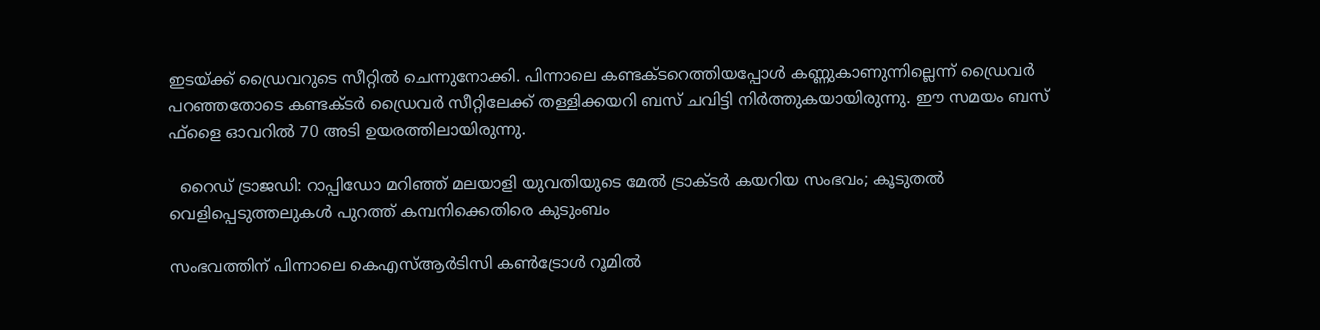ഇടയ്‌ക്ക് ഡ്രൈവറുടെ സീറ്റില്‍ ചെന്നുനോക്കി. പിന്നാലെ കണ്ടക്ടറെത്തിയപ്പോള്‍ കണ്ണുകാണുന്നില്ലെന്ന് ഡ്രൈവര്‍ പറഞ്ഞതോടെ കണ്ടക്ടര്‍ ഡ്രൈവര്‍ സീറ്റിലേക്ക് തള്ളിക്കയറി ബസ് ചവിട്ടി നിര്‍ത്തുകയായിരുന്നു. ഈ സമയം ബസ് ഫ്‌ളൈ ഓവറില്‍ 70 അടി ഉയരത്തിലായിരുന്നു.

  റൈഡ് ട്രാജഡി: റാപ്പിഡോ മറിഞ്ഞ് മലയാളി യുവതിയുടെ മേൽ ട്രാക്ടർ കയറിയ സംഭവം; കൂടുതൽ വെളിപ്പെടുത്തലുകൾ പുറത്ത് കമ്പനിക്കെതിരെ കുടുംബം

സംഭവത്തിന് പിന്നാലെ കെഎസ്‌ആര്‍ടിസി കണ്‍ട്രോള്‍ റൂമില്‍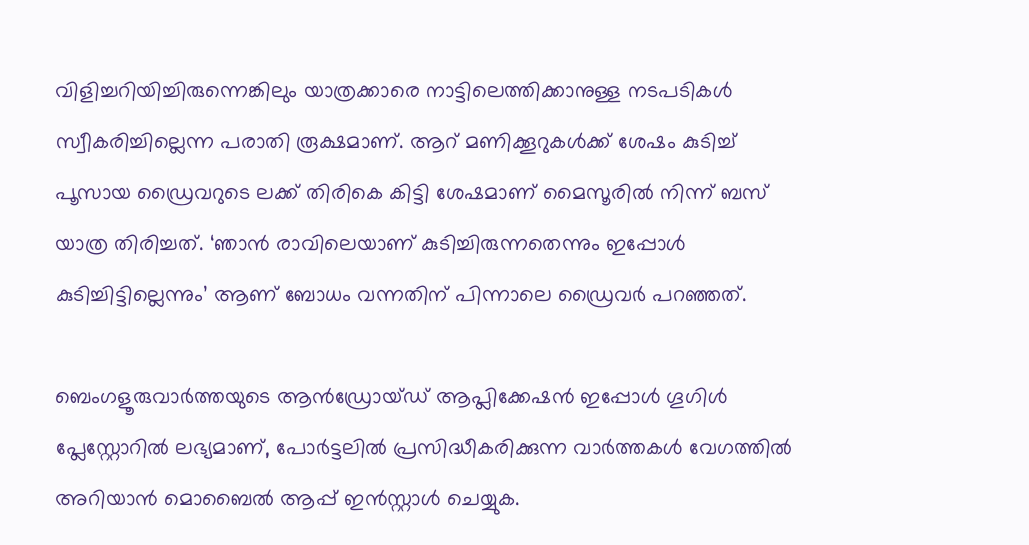വിളിച്ചറിയിച്ചിരുന്നെങ്കിലും യാത്രക്കാരെ നാട്ടിലെത്തിക്കാനുള്ള നടപടികള്‍ സ്വീകരിച്ചില്ലെന്ന പരാതി രൂക്ഷമാണ്. ആറ് മണിക്കൂറുകള്‍ക്ക് ശേഷം കുടിച്ച്‌ പൂസായ ഡ്രൈവറുടെ ലക്ക് തിരികെ കിട്ടി ശേഷമാണ് മൈസൂരില്‍ നിന്ന് ബസ് യാത്ര തിരിച്ചത്. ‘ഞാന്‍ രാവിലെയാണ് കുടിച്ചിരുന്നതെന്നും ഇപ്പോള്‍ കുടിച്ചിട്ടില്ലെന്നും’ ആണ് ബോധം വന്നതിന് പിന്നാലെ ഡ്രൈവർ പറഞ്ഞത്.

ബെംഗളൂരുവാർത്തയുടെ ആൻഡ്രോയ്ഡ് ആപ്ലിക്കേഷൻ ഇപ്പോൾ ഗൂഗിൾ പ്ലേസ്റ്റോറിൽ ലഭ്യമാണ്, പോർട്ടലിൽ പ്രസിദ്ധീകരിക്കുന്ന വാർത്തകൾ വേഗത്തിൽ അറിയാൻ മൊബൈൽ ആപ്പ് ഇൻസ്റ്റാൾ ചെയ്യുക.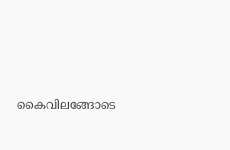കൈവിലങ്ങോടെ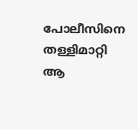പോലീസിനെ തള്ളിമാറ്റി ആ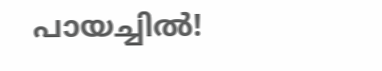പായച്ചിൽ!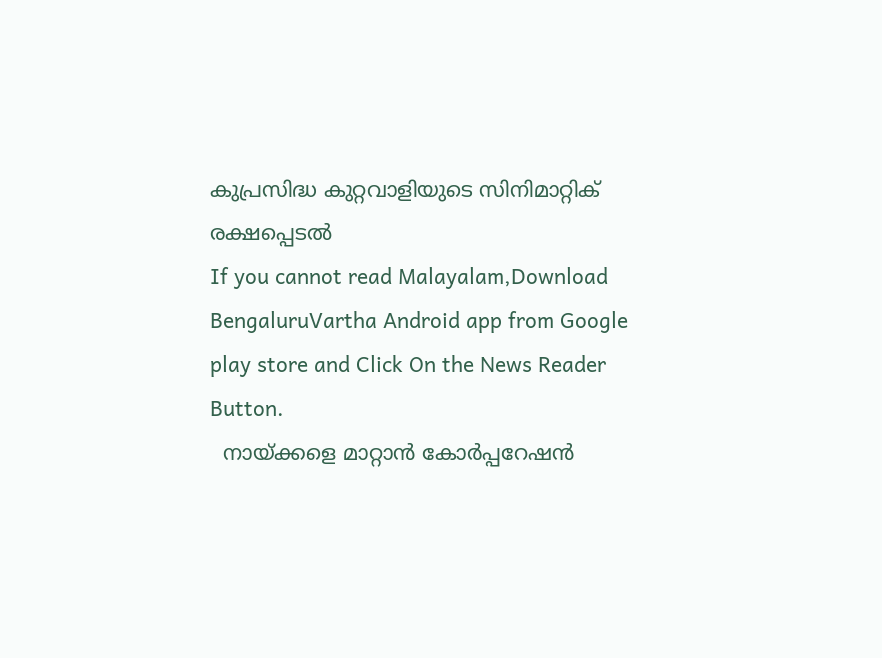കുപ്രസിദ്ധ കുറ്റവാളിയുടെ സിനിമാറ്റിക് രക്ഷപ്പെടൽ
If you cannot read Malayalam,Download BengaluruVartha Android app from Google play store and Click On the News Reader Button.
  നായ്ക്കളെ മാറ്റാൻ കോർപ്പറേഷൻ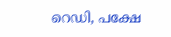റെഡി, പക്ഷേ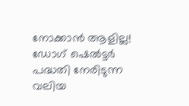നോക്കാൻ ആളില്ല! ഡോഗ് ഷെൽട്ടർ പദ്ധതി നേരിടുന്ന വലിയ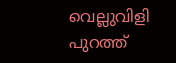വെല്ലുവിളി പുറത്ത്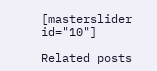[masterslider id="10"]

Related posts